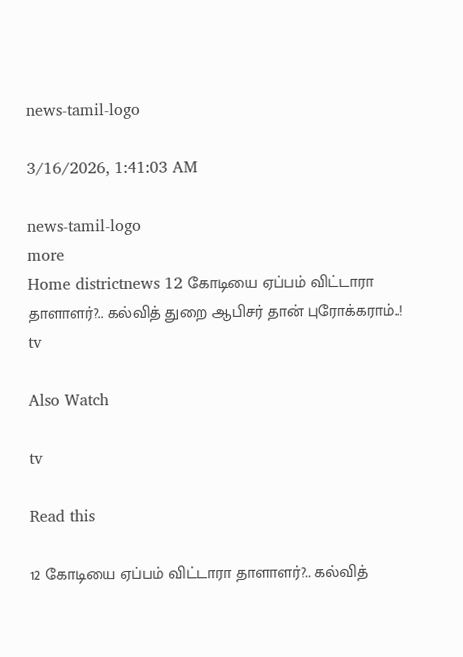news-tamil-logo

3/16/2026, 1:41:03 AM

news-tamil-logo
more
Home districtnews 12 கோடியை ஏப்பம் விட்டாரா தாளாளர்?.. கல்வித் துறை ஆபிசர் தான் புரோக்கராம்..!
tv

Also Watch

tv

Read this

12 கோடியை ஏப்பம் விட்டாரா தாளாளர்?.. கல்வித்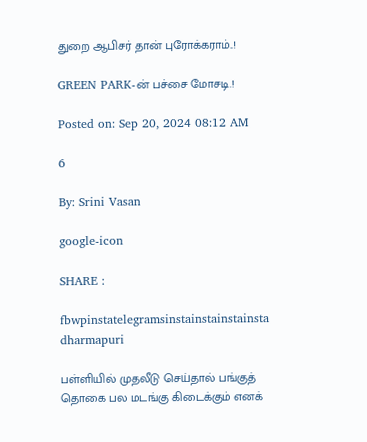துறை ஆபிசர் தான் புரோக்கராம்..!

GREEN PARK-ன் பச்சை மோசடி.!

Posted on: Sep 20, 2024 08:12 AM

6

By: Srini Vasan

google-icon

SHARE :

fbwpinstatelegramsinstainstainstainsta
dharmapuri

பள்ளியில் முதலீடு செய்தால் பங்குத் தொகை பல மடங்கு கிடைக்கும் எனக்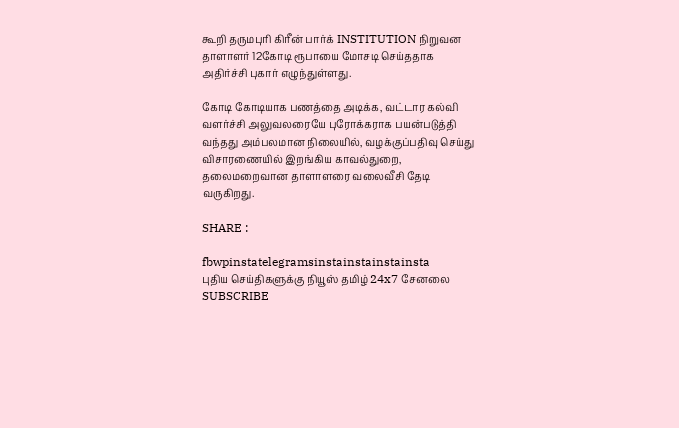கூறி தருமபுரி கிரீன் பார்க் INSTITUTION நிறுவன தாளாளர் 12கோடி ரூபாயை மோசடி செய்ததாக அதிர்ச்சி புகார் எழுந்துள்ளது.

கோடி கோடியாக பணத்தை அடிக்க, வட்டார கல்வி வளர்ச்சி அலுவலரையே புரோக்கராக பயன்படுத்தி வந்தது அம்பலமான நிலையில், வழக்குப்பதிவு செய்து விசாரணையில் இறங்கிய காவல்துறை, தலைமறைவான தாளாளரை வலைவீசி தேடி வருகிறது.

SHARE :

fbwpinstatelegramsinstainstainstainsta
புதிய செய்திகளுக்கு நியூஸ் தமிழ் 24x7 சேனலை SUBSCRIBE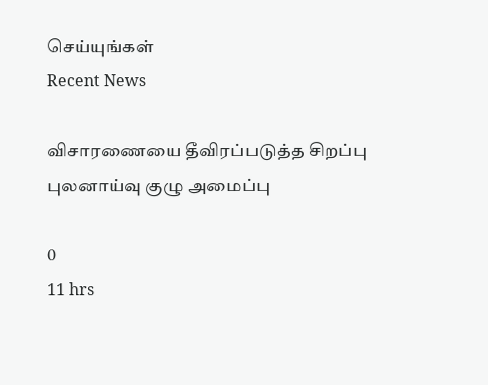செய்யுங்கள்
Recent News

விசாரணையை தீவிரப்படுத்த சிறப்பு புலனாய்வு குழு அமைப்பு

0
11 hrs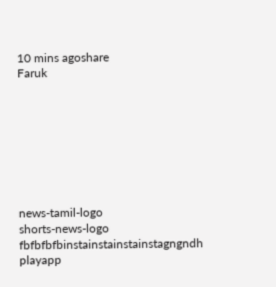10 mins agoshare
Faruk








news-tamil-logo
shorts-news-logo
fbfbfbfbinstainstainstainstagngndh
playapp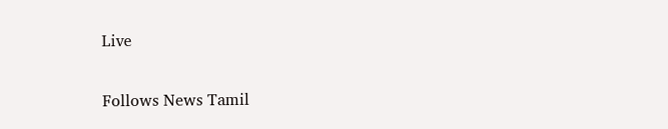Live

Follows News Tamil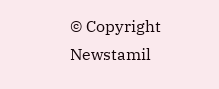© Copyright Newstamil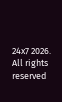24x7 2026. All rights reserved